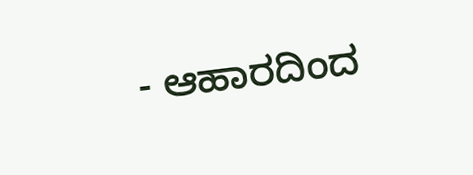- ಆಹಾರದಿಂದ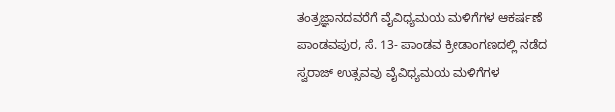ತಂತ್ರಜ್ಞಾನದವರೆಗೆ ವೈವಿಧ್ಯಮಯ ಮಳಿಗೆಗಳ ಆಕರ್ಷಣೆ
ಪಾಂಡವಪುರ, ಸೆ. 13- ಪಾಂಡವ ಕ್ರೀಡಾಂಗಣದಲ್ಲಿ ನಡೆದ ಸ್ವರಾಜ್ ಉತ್ಸವವು ವೈವಿಧ್ಯಮಯ ಮಳಿಗೆಗಳ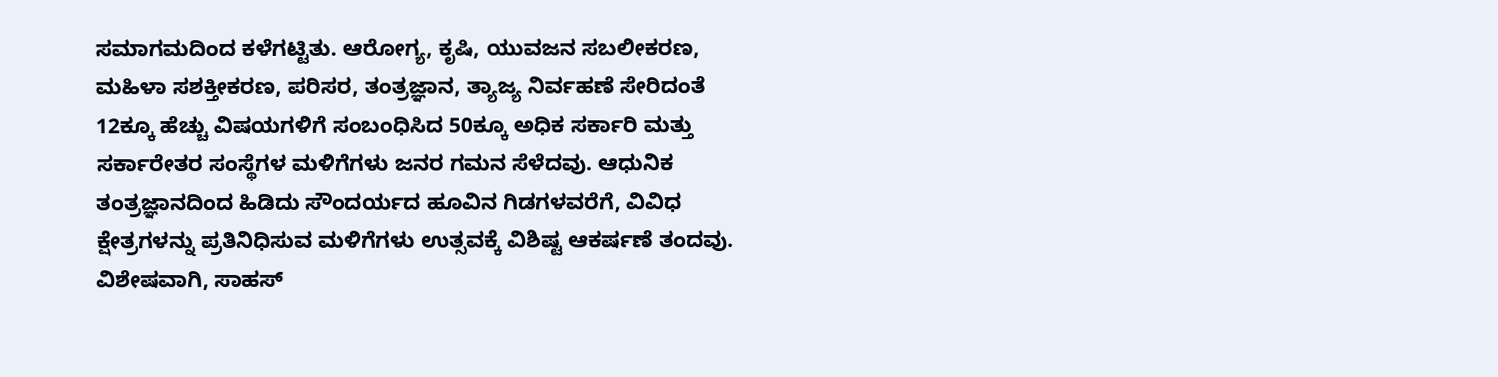ಸಮಾಗಮದಿಂದ ಕಳೆಗಟ್ಟಿತು. ಆರೋಗ್ಯ, ಕೃಷಿ, ಯುವಜನ ಸಬಲೀಕರಣ, ಮಹಿಳಾ ಸಶಕ್ತೀಕರಣ, ಪರಿಸರ, ತಂತ್ರಜ್ಞಾನ, ತ್ಯಾಜ್ಯ ನಿರ್ವಹಣೆ ಸೇರಿದಂತೆ 12ಕ್ಕೂ ಹೆಚ್ಚು ವಿಷಯಗಳಿಗೆ ಸಂಬಂಧಿಸಿದ 50ಕ್ಕೂ ಅಧಿಕ ಸರ್ಕಾರಿ ಮತ್ತು ಸರ್ಕಾರೇತರ ಸಂಸ್ಥೆಗಳ ಮಳಿಗೆಗಳು ಜನರ ಗಮನ ಸೆಳೆದವು. ಆಧುನಿಕ ತಂತ್ರಜ್ಞಾನದಿಂದ ಹಿಡಿದು ಸೌಂದರ್ಯದ ಹೂವಿನ ಗಿಡಗಳವರೆಗೆ, ವಿವಿಧ ಕ್ಷೇತ್ರಗಳನ್ನು ಪ್ರತಿನಿಧಿಸುವ ಮಳಿಗೆಗಳು ಉತ್ಸವಕ್ಕೆ ವಿಶಿಷ್ಟ ಆಕರ್ಷಣೆ ತಂದವು.
ವಿಶೇಷವಾಗಿ, ಸಾಹಸ್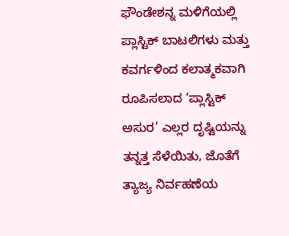ಫೌಂಡೇಶನ್ನ ಮಳಿಗೆಯಲ್ಲಿ ಪ್ಲಾಸ್ಟಿಕ್ ಬಾಟಲಿಗಳು ಮತ್ತು ಕವರ್ಗಳಿಂದ ಕಲಾತ್ಮಕವಾಗಿ ರೂಪಿಸಲಾದ ‘ಪ್ಲಾಸ್ಟಿಕ್ ಅಸುರ’ ಎಲ್ಲರ ದೃಷ್ಟಿಯನ್ನು ತನ್ನತ್ತ ಸೆಳೆಯಿತು, ಜೊತೆಗೆ ತ್ಯಾಜ್ಯ ನಿರ್ವಹಣೆಯ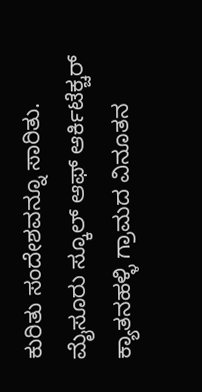ಕುರಿತು ಸಂದೇಶವನ್ನೂ ಸಾರಿತು.
ಮೈಸೂರು ಸ್ಕೂಲ್ ಆಫ್ ಆರ್ಕಿಟೆಕ್ಚರ್ ಕ್ಯಾತನಹಳ್ಳಿ ಗ್ರಾಮದ ವಿನೂತನ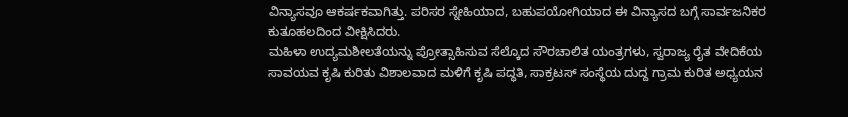ವಿನ್ಯಾಸವೂ ಆಕರ್ಷಕವಾಗಿತ್ತು. ಪರಿಸರ ಸ್ನೇಹಿಯಾದ, ಬಹುಪಯೋಗಿಯಾದ ಈ ವಿನ್ಯಾಸದ ಬಗ್ಗೆ ಸಾರ್ವಜನಿಕರ ಕುತೂಹಲದಿಂದ ವೀಕ್ಷಿಸಿದರು.
ಮಹಿಳಾ ಉದ್ಯಮಶೀಲತೆಯನ್ನು ಪ್ರೋತ್ಸಾಹಿಸುವ ಸೆಲ್ಕೊದ ಸೌರಚಾಲಿತ ಯಂತ್ರಗಳು, ಸ್ವರಾಜ್ಯ ರೈತ ವೇದಿಕೆಯ ಸಾವಯವ ಕೃಷಿ ಕುರಿತು ವಿಶಾಲವಾದ ಮಳಿಗೆ ಕೃಷಿ ಪದ್ಧತಿ, ಸಾಕ್ರಟಸ್ ಸಂಸ್ಥೆಯ ದುದ್ದ ಗ್ರಾಮ ಕುರಿತ ಅಧ್ಯಯನ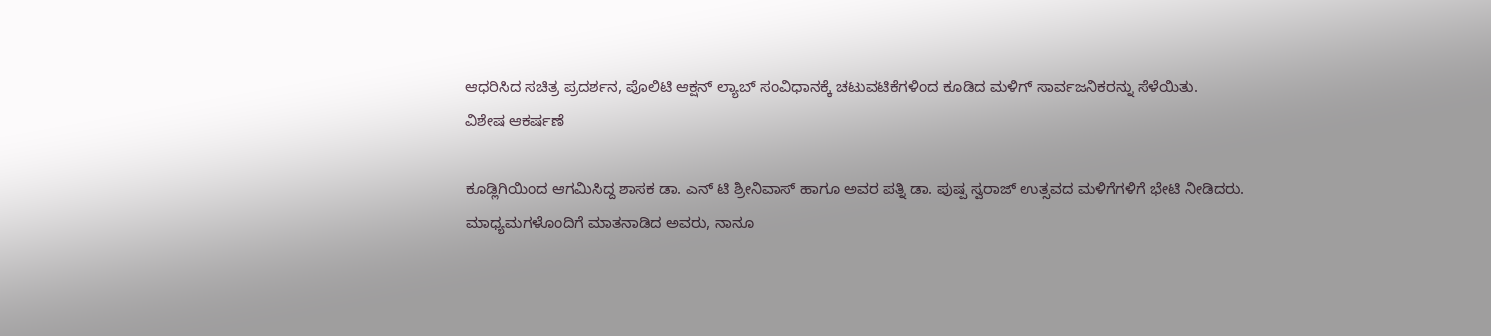ಆಧರಿಸಿದ ಸಚಿತ್ರ ಪ್ರದರ್ಶನ, ಪೊಲಿಟಿ ಆಕ್ಷನ್ ಲ್ಯಾಬ್ ಸಂವಿಧಾನಕ್ಕೆ ಚಟುವಟಿಕೆಗಳಿಂದ ಕೂಡಿದ ಮಳಿಗ್ ಸಾರ್ವಜನಿಕರನ್ನು ಸೆಳೆಯಿತು.
ವಿಶೇಷ ಆಕರ್ಷಣೆ

ಕೂಡ್ಲಿಗಿಯಿಂದ ಆಗಮಿಸಿದ್ದ ಶಾಸಕ ಡಾ. ಎನ್ ಟಿ ಶ್ರೀನಿವಾಸ್ ಹಾಗೂ ಅವರ ಪತ್ನಿ ಡಾ. ಪುಷ್ಪ ಸ್ವರಾಜ್ ಉತ್ಸವದ ಮಳಿಗೆಗಳಿಗೆ ಭೇಟಿ ನೀಡಿದರು.
ಮಾಧ್ಯಮಗಳೊಂದಿಗೆ ಮಾತನಾಡಿದ ಅವರು, ನಾನೂ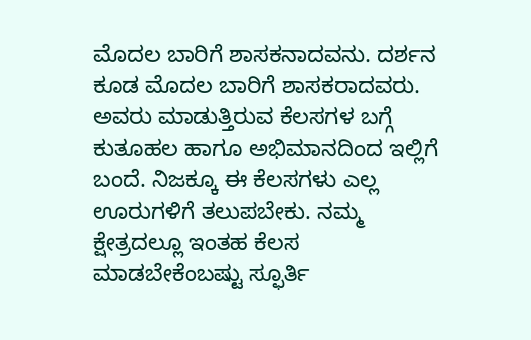ಮೊದಲ ಬಾರಿಗೆ ಶಾಸಕನಾದವನು. ದರ್ಶನ ಕೂಡ ಮೊದಲ ಬಾರಿಗೆ ಶಾಸಕರಾದವರು. ಅವರು ಮಾಡುತ್ತಿರುವ ಕೆಲಸಗಳ ಬಗ್ಗೆ ಕುತೂಹಲ ಹಾಗೂ ಅಭಿಮಾನದಿಂದ ಇಲ್ಲಿಗೆ ಬಂದೆ. ನಿಜಕ್ಕೂ ಈ ಕೆಲಸಗಳು ಎಲ್ಲ ಊರುಗಳಿಗೆ ತಲುಪಬೇಕು. ನಮ್ಮ ಕ್ಷೇತ್ರದಲ್ಲೂ ಇಂತಹ ಕೆಲಸ ಮಾಡಬೇಕೆಂಬಷ್ಟು ಸ್ಫೂರ್ತಿ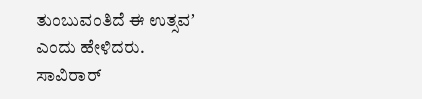ತುಂಬುವಂತಿದೆ ಈ ಉತ್ಸವʼ ಎಂದು ಹೇಳಿದರು.
ಸಾವಿರಾರ್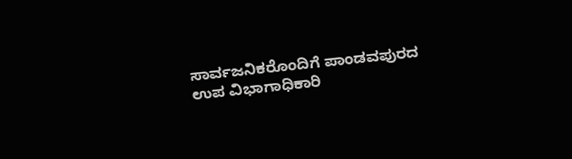ಸಾರ್ವಜನಿಕರೊಂದಿಗೆ ಪಾಂಡವಪುರದ ಉಪ ವಿಭಾಗಾಧಿಕಾರಿ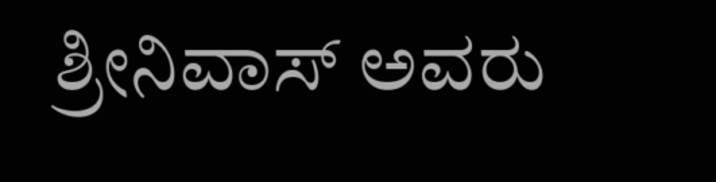ಶ್ರೀನಿವಾಸ್ ಅವರು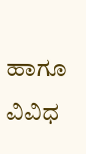ಹಾಗೂ ವಿವಿಧ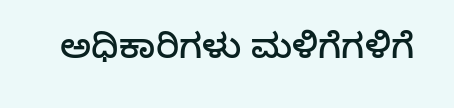ಅಧಿಕಾರಿಗಳು ಮಳಿಗೆಗಳಿಗೆ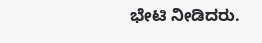ಭೇಟಿ ನೀಡಿದರು.